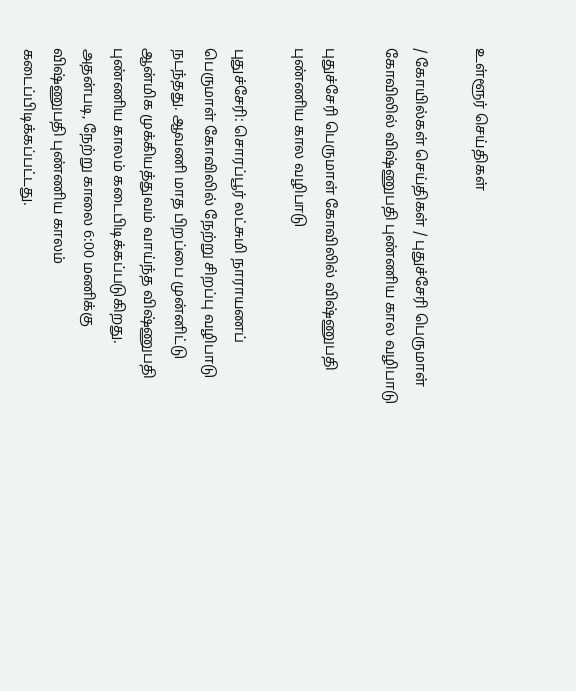உள்ளூர் செய்திகள்

/ கோயில்கள் செய்திகள் / புதுச்சேரி பெருமாள் கோவிலில் விஷ்ணுபதி புண்ணிய கால வழிபாடு

புதுச்சேரி பெருமாள் கோவிலில் விஷ்ணுபதி புண்ணிய கால வழிபாடு

புதுச்சேரி: சொரப்பூர் லட்சுமி நாராயணப் பெருமாள் கோவிலில் நேற்று சிறப்பு வழிபாடு நடந்தது. ஆவணி மாத பிறப்பை முன்னிட்டு ஆன்மிக முக்கியத்துவம் வாய்ந்த விஷ்ணுபதி புண்ணிய காலம் கடைபிடிக்கப்படுகிறது. அதன்படி, நேற்று காலை 6:00 மணிக்கு விஷ்ணுபதி புண்ணிய காலம் கடைப்பிடிக்கப்பட்டது.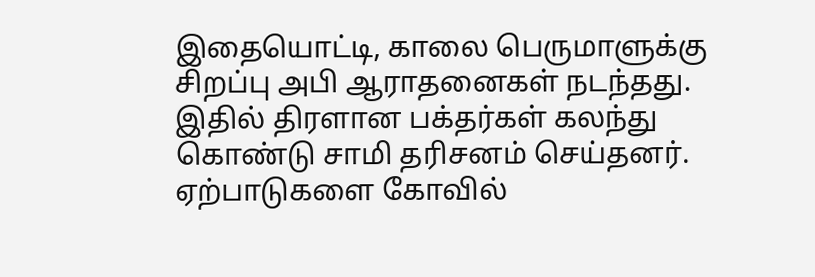இதையொட்டி, காலை பெருமாளுக்கு சிறப்பு அபி ஆராதனைகள் நடந்தது. இதில் திரளான பக்தர்கள் கலந்து கொண்டு சாமி தரிசனம் செய்தனர். ஏற்பாடுகளை கோவில்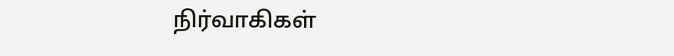நிர்வாகிகள்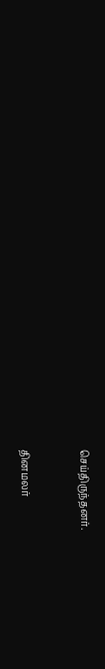செய்திருந்தனர்.


தினமலர்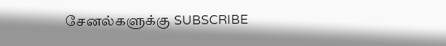சேனல்களுக்கு SUBSCRIBE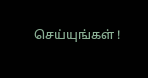செய்யுங்கள் !